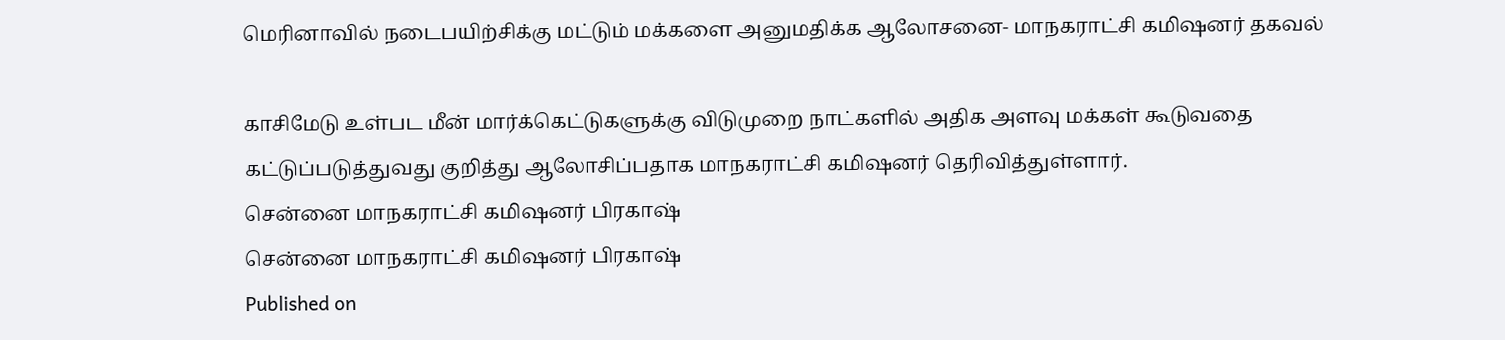மெரினாவில் நடைபயிற்சிக்கு மட்டும் மக்களை அனுமதிக்க ஆலோசனை- மாநகராட்சி கமி‌ஷனர் தகவல்

காசிமேடு உள்பட மீன் மார்க்கெட்டுகளுக்கு விடுமுறை நாட்களில் அதிக அளவு மக்கள் கூடுவதை கட்டுப்படுத்துவது குறித்து ஆலோசிப்பதாக மாநகராட்சி கமிஷனர் தெரிவித்துள்ளார்.
சென்னை மாநகராட்சி கமி‌ஷனர் பிரகாஷ்
சென்னை மாநகராட்சி கமி‌ஷனர் பிரகாஷ்
Published on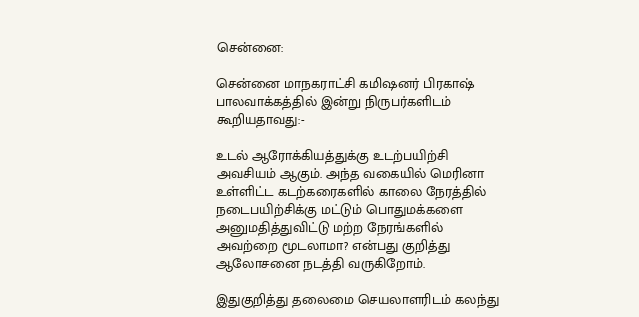சென்னை:

சென்னை மாநகராட்சி கமி‌ஷனர் பிரகாஷ் பாலவாக்கத்தில் இன்று நிருபர்களிடம் கூறியதாவது:-

உடல் ஆரோக்கியத்துக்கு உடற்பயிற்சி அவசியம் ஆகும். அந்த வகையில் மெரினா உள்ளிட்ட கடற்கரைகளில் காலை நேரத்தில் நடைபயிற்சிக்கு மட்டும் பொதுமக்களை அனுமதித்துவிட்டு மற்ற நேரங்களில் அவற்றை மூடலாமா? என்பது குறித்து ஆலோசனை நடத்தி வருகிறோம்.

இதுகுறித்து தலைமை செயலாளரிடம் கலந்து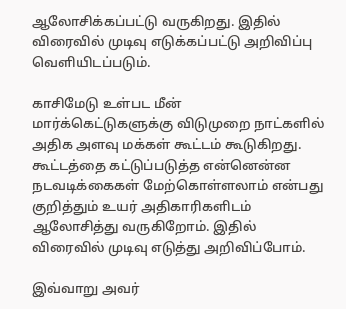ஆலோசிக்கப்பட்டு வருகிறது. இதில் விரைவில் முடிவு எடுக்கப்பட்டு அறிவிப்பு வெளியிடப்படும்.

காசிமேடு உள்பட மீன் மார்க்கெட்டுகளுக்கு விடுமுறை நாட்களில் அதிக அளவு மக்கள் கூட்டம் கூடுகிறது. கூட்டத்தை கட்டுப்படுத்த என்னென்ன நடவடிக்கைகள் மேற்கொள்ளலாம் என்பது குறித்தும் உயர் அதிகாரிகளிடம் ஆலோசித்து வருகிறோம். இதில் விரைவில் முடிவு எடுத்து அறிவிப்போம்.

இவ்வாறு அவர்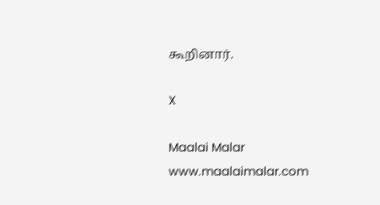கூறினார்.

X

Maalai Malar
www.maalaimalar.com